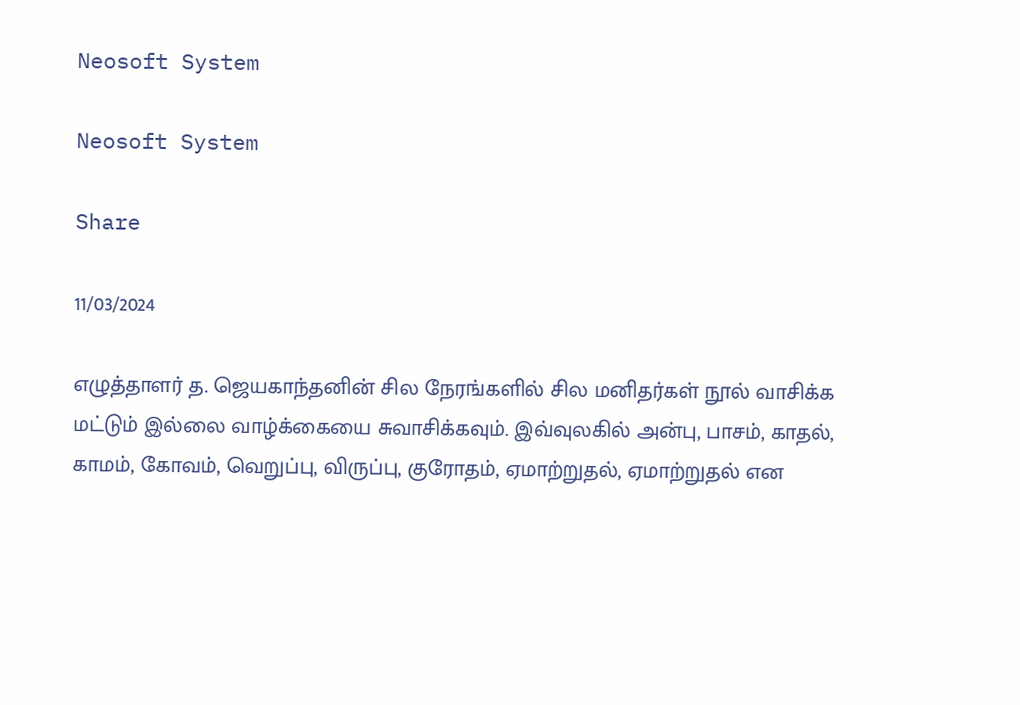Neosoft System

Neosoft System

Share

11/03/2024

எழுத்தாளர் த. ஜெயகாந்தனின் சில நேரங்களில் சில மனிதர்கள் நூல் வாசிக்க மட்டும் இல்லை வாழ்க்கையை சுவாசிக்கவும். இவ்வுலகில் அன்பு, பாசம், காதல், காமம், கோவம், வெறுப்பு, விருப்பு, குரோதம், ஏமாற்றுதல், ஏமாற்றுதல் என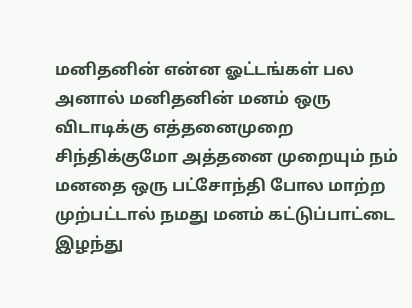மனிதனின் என்ன ஓட்டங்கள் பல அனால் மனிதனின் மனம் ஒரு விடாடிக்கு எத்தனைமுறை சிந்திக்குமோ அத்தனை முறையும் நம் மனதை ஒரு பட்சோந்தி போல மாற்ற முற்பட்டால் நமது மனம் கட்டுப்பாட்டை இழந்து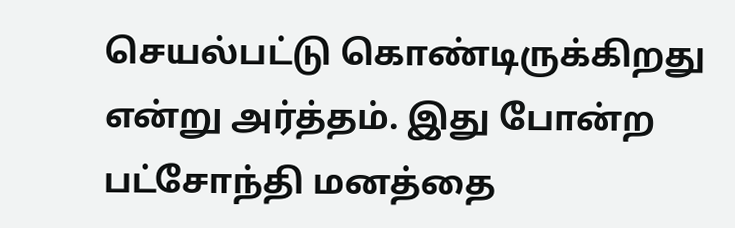செயல்பட்டு கொண்டிருக்கிறது என்று அர்த்தம். இது போன்ற பட்சோந்தி மனத்தை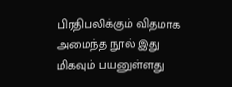பிரதிபலிக்கும் விதமாக அமைந்த நூல் இது மிகவும் பயனுள்ளது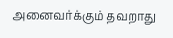அனைவர்க்கும் தவறாது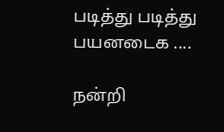படித்து படித்து பயனடைக ....

நன்றி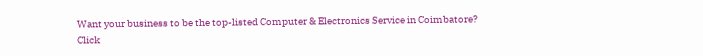Want your business to be the top-listed Computer & Electronics Service in Coimbatore?
Click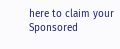here to claim your Sponsored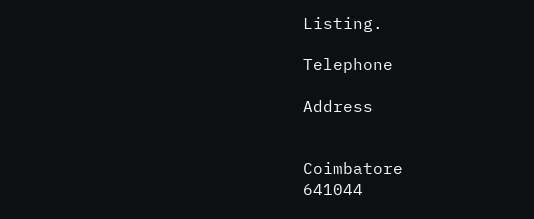Listing.

Telephone

Address


Coimbatore
641044